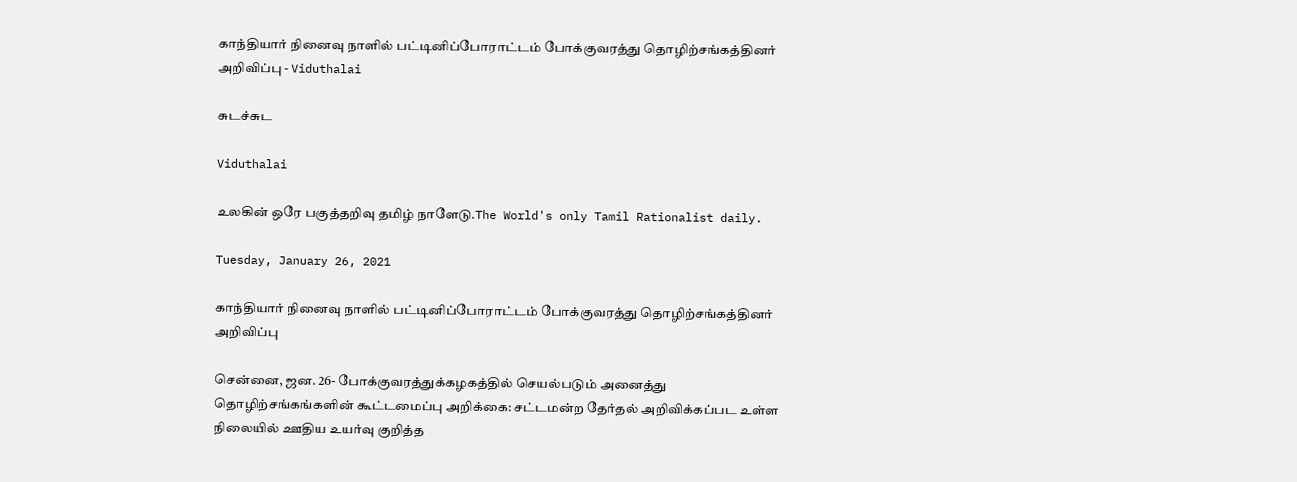காந்தியார் நினைவு நாளில் பட்டினிப்போராட்டம் போக்குவரத்து தொழிற்சங்கத்தினர் அறிவிப்பு - Viduthalai

சுடச்சுட

Viduthalai

உலகின் ஒரே பகுத்தறிவு தமிழ் நாளேடு.The World's only Tamil Rationalist daily.

Tuesday, January 26, 2021

காந்தியார் நினைவு நாளில் பட்டினிப்போராட்டம் போக்குவரத்து தொழிற்சங்கத்தினர் அறிவிப்பு

சென்னை, ஜன. 26- போக்குவரத்துக்கழகத்தில் செயல்படும் அனைத்து தொழிற்சங்கங்களின் கூட்டமைப்பு அறிக்கை: சட்டமன்ற தேர்தல் அறிவிக்கப்பட உள்ள நிலையில் ஊதிய உயர்வு குறித்த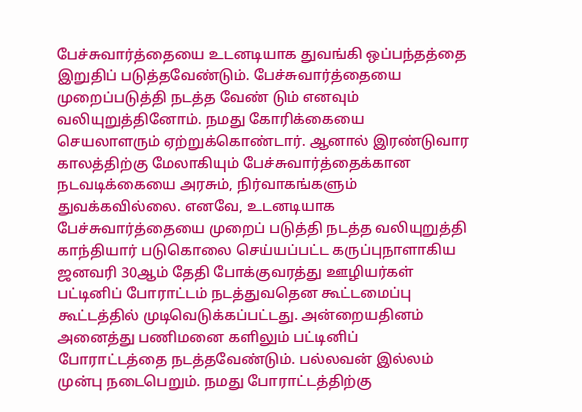பேச்சுவார்த்தையை உடனடியாக துவங்கி ஒப்பந்தத்தை இறுதிப் படுத்தவேண்டும். பேச்சுவார்த்தையை முறைப்படுத்தி நடத்த வேண் டும் எனவும் வலியுறுத்தினோம். நமது கோரிக்கையை செயலாளரும் ஏற்றுக்கொண்டார். ஆனால் இரண்டுவார காலத்திற்கு மேலாகியும் பேச்சுவார்த்தைக்கான நடவடிக்கையை அரசும், நிர்வாகங்களும் துவக்கவில்லை. எனவே, உடனடியாக பேச்சுவார்த்தையை முறைப் படுத்தி நடத்த வலியுறுத்தி காந்தியார் படுகொலை செய்யப்பட்ட கருப்புநாளாகிய ஜனவரி 30ஆம் தேதி போக்குவரத்து ஊழியர்கள் பட்டினிப் போராட்டம் நடத்துவதென கூட்டமைப்பு கூட்டத்தில் முடிவெடுக்கப்பட்டது. அன்றையதினம் அனைத்து பணிமனை களிலும் பட்டினிப் போராட்டத்தை நடத்தவேண்டும். பல்லவன் இல்லம் முன்பு நடைபெறும். நமது போராட்டத்திற்கு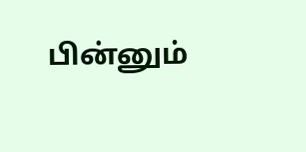பின்னும்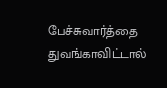பேச்சுவார்த்தை துவங்காவிட்டால்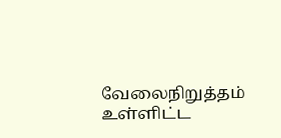வேலைநிறுத்தம் உள்ளிட்ட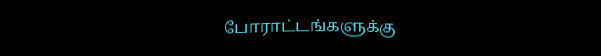போராட்டங்களுக்கு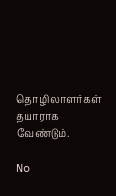தொழிலாளர்கள் தயாராக வேண்டும்.

No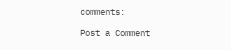comments:

Post a Comment